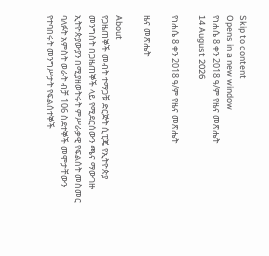Skip to content
Opens in a new window
የነሐሴ 8 ቀን 2018 ዓ/ም የዜና መጽሔት
14 August 2026

የነሐሴ 8 ቀን 2018 ዓ/ም የዜና መጽሔት

ዜና መጽሔት

About
የጋዜጠኞች መብት ተማጋቹ ድርጅት ሲፒጄ የኢትዮጵያ መንግስት በጋዜጠኞች ላይ የሚደርሰውን ጫና ማውገዙ
ኢትዮጵያውያን በሚያዘወትሩት ምሥራቃዊ የፍልሰት መስመር ባለፉት አምስት ወራት ብቻ 106 ስደተኞች መሞታቸውን የተባበሩት መንግሥታት የፍልሰተኞች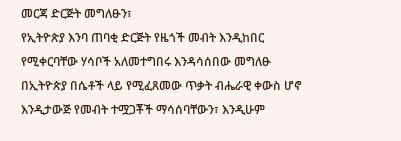መርጃ ድርጅት መግለፁን፣
የኢትዮጵያ እንባ ጠባቂ ድርጅት የዜጎች መብት እንዲከበር የሚቀርባቸው ሃሳቦች አለመተግበሩ እንዳሳሰበው መግለፁ
በኢትዮጵያ በሴቶች ላይ የሚፈጸመው ጥቃት ብሔራዊ ቀውስ ሆኖ እንዲታውጅ የመብት ተሟጋቾች ማሳሰባቸውን፣ እንዲሁም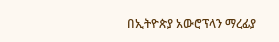በኢትዮጵያ አውሮፕላን ማረፊያ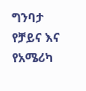ግንባታ የቻይና እና የአሜሪካ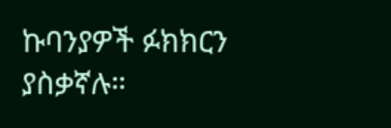ኩባንያዎች ፉክክርን ያስቃኛሉ።